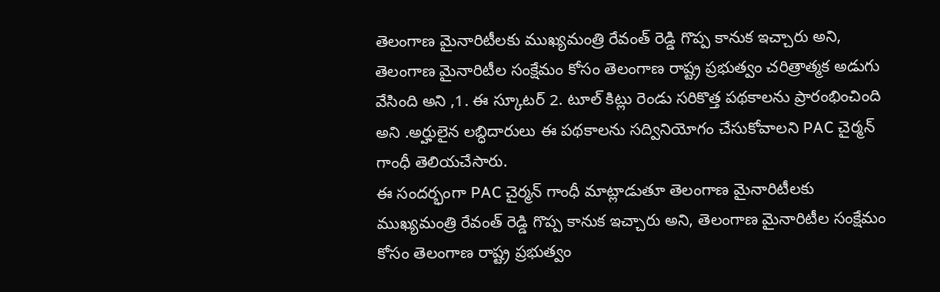తెలంగాణ మైనారిటీలకు ముఖ్యమంత్రి రేవంత్ రెడ్డి గొప్ప కానుక ఇచ్చారు అని, తెలంగాణ మైనారిటీల సంక్షేమం కోసం తెలంగాణ రాష్ట్ర ప్రభుత్వం చరిత్రాత్మక అడుగు వేసింది అని ,1. ఈ స్కూటర్ 2. టూల్ కిట్లు రెండు సరికొత్త పథకాలను ప్రారంభించింది అని .అర్హులైన లబ్ధిదారులు ఈ పథకాలను సద్వినియోగం చేసుకోవాలని PAC చైర్మన్ గాంధీ తెలియచేసారు.
ఈ సందర్భంగా PAC చైర్మన్ గాంధీ మాట్లాడుతూ తెలంగాణ మైనారిటీలకు ముఖ్యమంత్రి రేవంత్ రెడ్డి గొప్ప కానుక ఇచ్చారు అని, తెలంగాణ మైనారిటీల సంక్షేమం కోసం తెలంగాణ రాష్ట్ర ప్రభుత్వం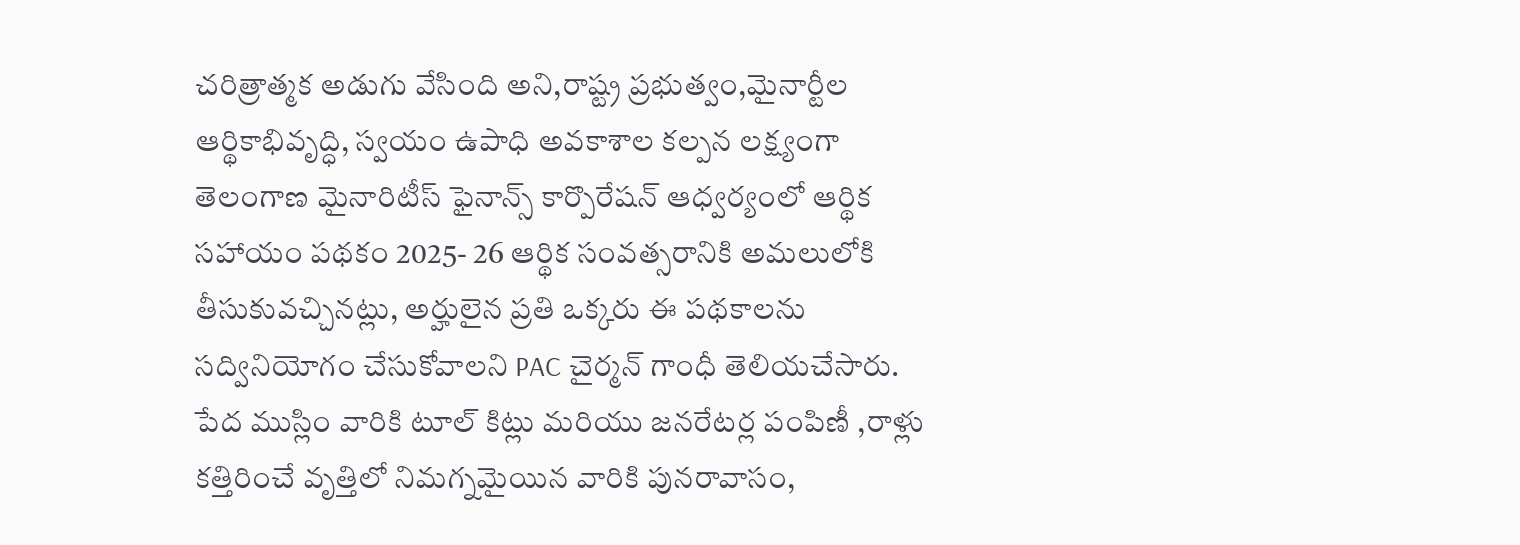చరిత్రాత్మక అడుగు వేసింది అని,రాష్ట్ర ప్రభుత్వం,మైనార్టీల ఆర్థికాభివృద్ధి, స్వయం ఉపాధి అవకాశాల కల్పన లక్ష్యంగా తెలంగాణ మైనారిటీస్ ఫైనాన్స్ కార్పొరేషన్ ఆధ్వర్యంలో ఆర్థిక సహాయం పథకం 2025- 26 ఆర్థిక సంవత్సరానికి అమలులోకి తీసుకువచ్చినట్లు, అర్హులైన ప్రతి ఒక్కరు ఈ పథకాలను సద్వినియోగం చేసుకోవాలని PAC చైర్మన్ గాంధీ తెలియచేసారు.
పేద ముస్లిం వారికి టూల్ కిట్లు మరియు జనరేటర్ల పంపిణీ ,రాళ్లు కత్తిరించే వృత్తిలో నిమగ్నమైయిన వారికి పునరావాసం,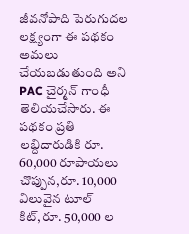జీవనోపాది పెరుగుదల లక్ష్యంగా ఈ పథకం అమలు చేయబడుతుంది అని PAC చైర్మన్ గాంధీ తెలియచేసారు. ఈ పథకం ప్రతి లబ్దిదారుడికి రూ. 60,000 రూపాయలు చొప్పున,రూ. 10,000 విలువైన టూల్ కిట్,రూ. 50,000 ల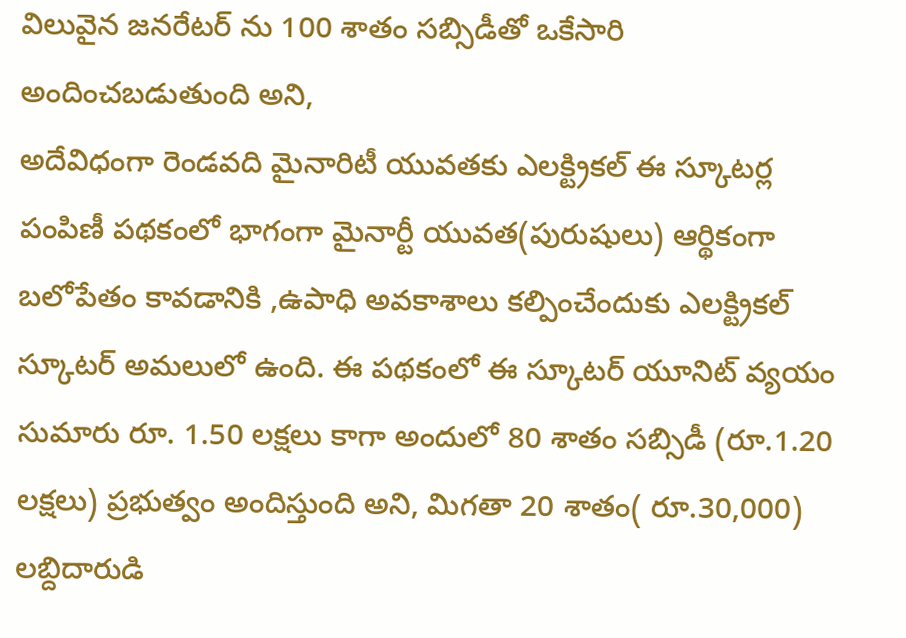విలువైన జనరేటర్ ను 100 శాతం సబ్సిడీతో ఒకేసారి అందించబడుతుంది అని,
అదేవిధంగా రెండవది మైనారిటీ యువతకు ఎలక్ట్రికల్ ఈ స్కూటర్ల పంపిణీ పథకంలో భాగంగా మైనార్టీ యువత(పురుషులు) ఆర్థికంగా బలోపేతం కావడానికి ,ఉపాధి అవకాశాలు కల్పించేందుకు ఎలక్ట్రికల్ స్కూటర్ అమలులో ఉంది. ఈ పథకంలో ఈ స్కూటర్ యూనిట్ వ్యయం సుమారు రూ. 1.50 లక్షలు కాగా అందులో 80 శాతం సబ్సిడీ (రూ.1.20 లక్షలు) ప్రభుత్వం అందిస్తుంది అని, మిగతా 20 శాతం( రూ.30,000) లబ్దిదారుడి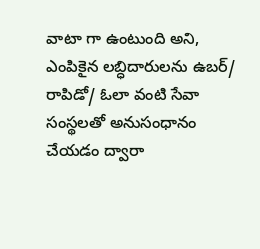వాటా గా ఉంటుంది అని, ఎంపికైన లబ్ధిదారులను ఉబర్/ రాపిడో/ ఓలా వంటి సేవా సంస్థలతో అనుసంధానం చేయడం ద్వారా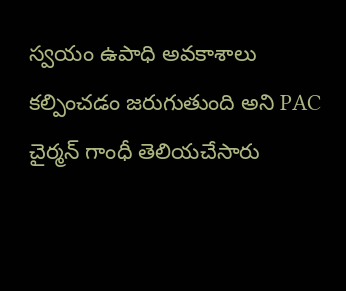స్వయం ఉపాధి అవకాశాలు కల్పించడం జరుగుతుంది అని PAC చైర్మన్ గాంధీ తెలియచేసారు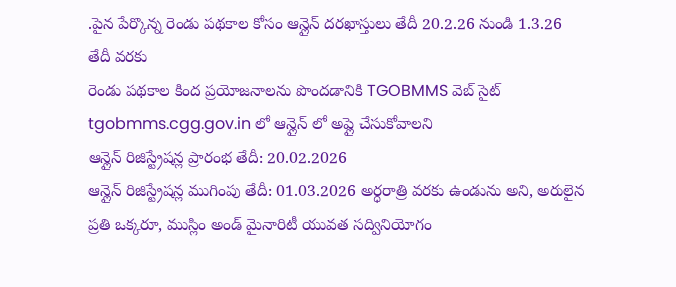.పైన పేర్కొన్న రెండు పథకాల కోసం ఆన్లైన్ దరఖాస్తులు తేదీ 20.2.26 నుండి 1.3.26 తేదీ వరకు
రెండు పథకాల కింద ప్రయోజనాలను పొందడానికి TGOBMMS వెబ్ సైట్ tgobmms.cgg.gov.in లో ఆన్లైన్ లో అప్లై చేసుకోవాలని
ఆన్లైన్ రిజిస్ట్రేషన్ల ప్రారంభ తేదీ: 20.02.2026
ఆన్లైన్ రిజిస్ట్రేషన్ల ముగింపు తేదీ: 01.03.2026 అర్ధరాత్రి వరకు ఉండును అని, అరులైన ప్రతి ఒక్కరూ, ముస్లిం అండ్ మైనారిటీ యువత సద్వినియోగం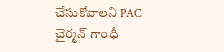చేసుకోవాలని PAC చైర్మన్ గాంధీ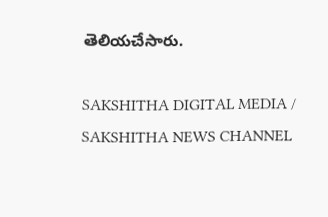తెలియచేసారు.

SAKSHITHA DIGITAL MEDIA / SAKSHITHA NEWS CHANNEL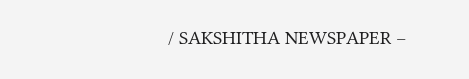/ SAKSHITHA NEWSPAPER –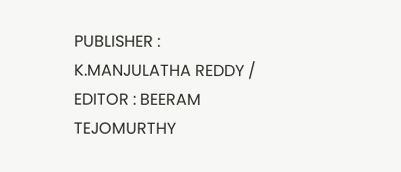PUBLISHER : K.MANJULATHA REDDY / EDITOR : BEERAM TEJOMURTHY